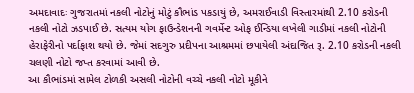અમદાવાદઃ ગુજરાતમાં નકલી નોટોનું મોટું કૌભાંડ પકડાયું છે, અમરાઈવાડી વિસ્તારમાંથી 2.10 કરોડની નકલી નોટો ઝડપાઈ છે. સત્યમ યોગ ફાઉન્ડેશનની ગવર્મેન્ટ ઓફ ઈન્ડિયા લખેલી ગાડીમાં નકલી નોટોની હેરાફેરીનો પર્દાફાશ થયો છે. જેમાં સદગુરુ પ્રદીપના આશ્રમમાં છપાયેલી અંદાજિત રૂ. 2.10 કરોડની નકલી ચલણી નોટો જપ્ત કરવામાં આવી છે.
આ કૌભાંડમાં સામેલ ટોળકી અસલી નોટોની વચ્ચે નકલી નોટો મૂકીને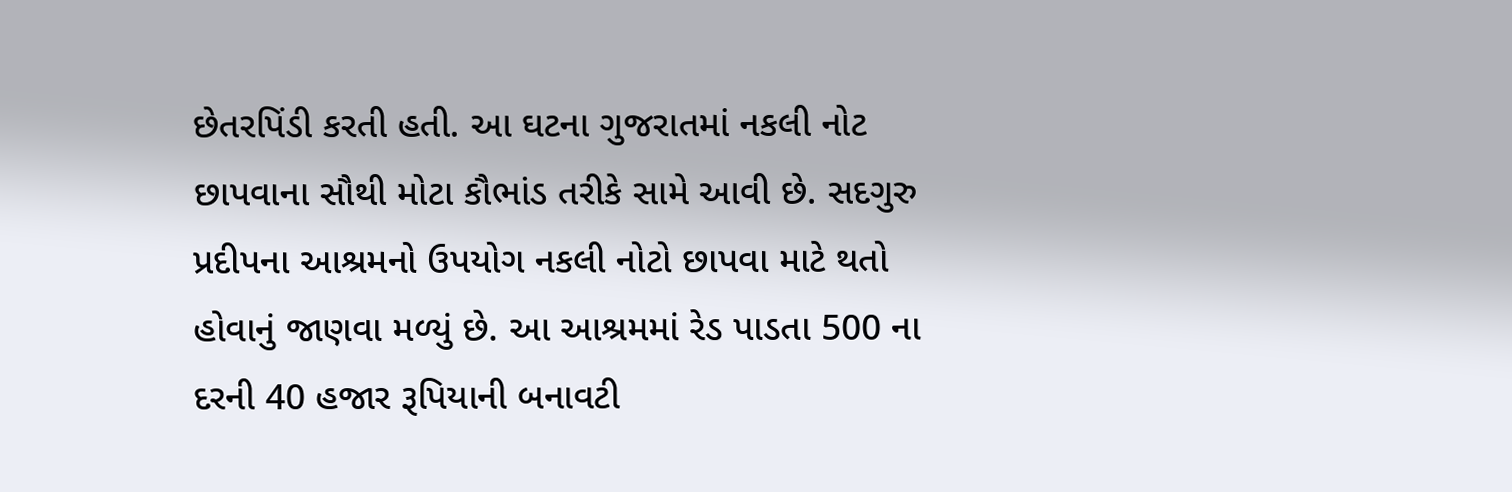છેતરપિંડી કરતી હતી. આ ઘટના ગુજરાતમાં નકલી નોટ છાપવાના સૌથી મોટા કૌભાંડ તરીકે સામે આવી છે. સદગુરુ પ્રદીપના આશ્રમનો ઉપયોગ નકલી નોટો છાપવા માટે થતો હોવાનું જાણવા મળ્યું છે. આ આશ્રમમાં રેડ પાડતા 500 ના દરની 40 હજાર રૂપિયાની બનાવટી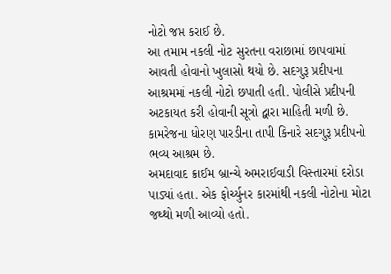નોટો જપ્ત કરાઈ છે.
આ તમામ નકલી નોટ સુરતના વરાછામાં છાપવામાં આવતી હોવાનો ખુલાસો થયો છે. સદગુરૂ પ્રદીપના આશ્રમમાં નકલી નોટો છપાતી હતી. પોલીસે પ્રદીપની અટકાયત કરી હોવાની સૂત્રો દ્વારા માહિતી મળી છે. કામરેજના ધોરણ પારડીના તાપી કિનારે સદગુરૂ પ્રદીપનો ભવ્ય આશ્રમ છે.
અમદાવાદ ક્રાઈમ બ્રાન્ચે અમરાઈવાડી વિસ્તારમાં દરોડા પાડ્યાં હતા. એક ફોર્ચ્યુનર કારમાંથી નકલી નોટોના મોટા જથ્થો મળી આવ્યો હતો.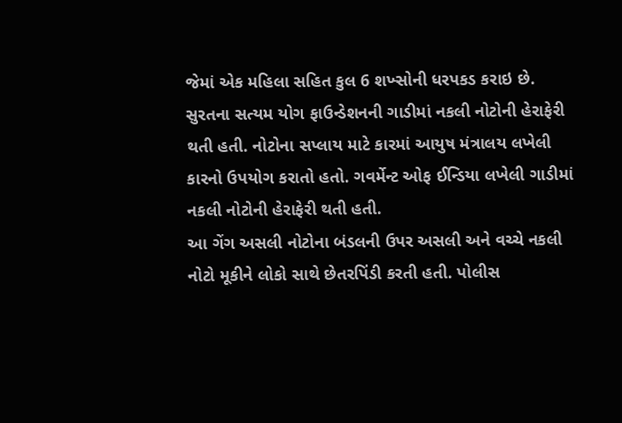જેમાં એક મહિલા સહિત કુલ 6 શખ્સોની ધરપકડ કરાઇ છે.
સુરતના સત્યમ યોગ ફાઉન્ડેશનની ગાડીમાં નકલી નોટોની હેરાફેરી થતી હતી. નોટોના સપ્લાય માટે કારમાં આયુષ મંત્રાલય લખેલી કારનો ઉપયોગ કરાતો હતો. ગવર્મેન્ટ ઓફ ઈન્ડિયા લખેલી ગાડીમાં નકલી નોટોની હેરાફેરી થતી હતી.
આ ગેંગ અસલી નોટોના બંડલની ઉપર અસલી અને વચ્ચે નકલી નોટો મૂકીને લોકો સાથે છેતરપિંડી કરતી હતી. પોલીસ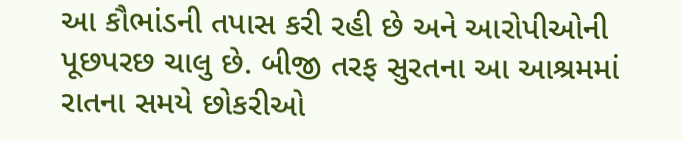આ કૌભાંડની તપાસ કરી રહી છે અને આરોપીઓની પૂછપરછ ચાલુ છે. બીજી તરફ સુરતના આ આશ્રમમાં રાતના સમયે છોકરીઓ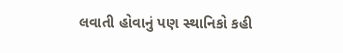લવાતી હોવાનું પણ સ્થાનિકો કહી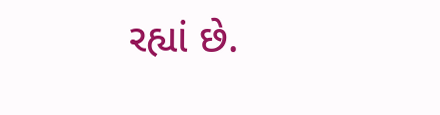રહ્યાં છે.